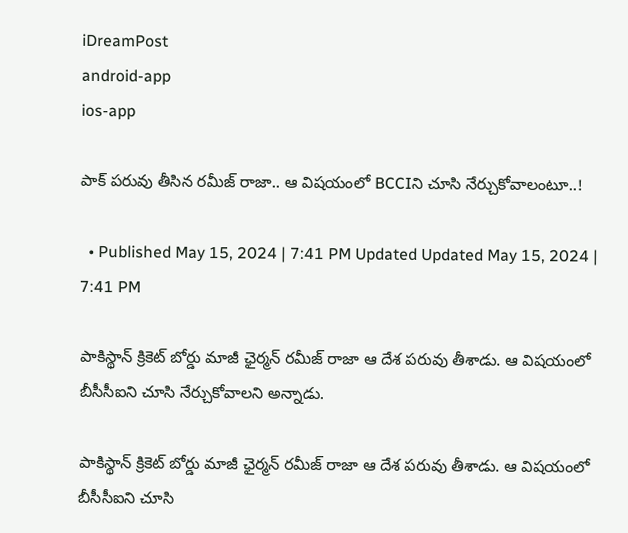iDreamPost
android-app
ios-app

పాక్ పరువు తీసిన రమీజ్ రాజా.. ఆ విషయంలో BCCIని చూసి నేర్చుకోవాలంటూ..!

  • Published May 15, 2024 | 7:41 PM Updated Updated May 15, 2024 | 7:41 PM

పాకిస్థాన్ క్రికెట్ బోర్డు మాజీ ఛైర్మన్ రమీజ్ రాజా ఆ దేశ పరువు తీశాడు. ఆ విషయంలో బీసీసీఐని చూసి నేర్చుకోవాలని అన్నాడు.

పాకిస్థాన్ క్రికెట్ బోర్డు మాజీ ఛైర్మన్ రమీజ్ రాజా ఆ దేశ పరువు తీశాడు. ఆ విషయంలో బీసీసీఐని చూసి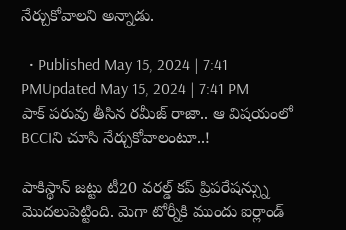నేర్చుకోవాలని అన్నాడు.

  • Published May 15, 2024 | 7:41 PMUpdated May 15, 2024 | 7:41 PM
పాక్ పరువు తీసిన రమీజ్ రాజా.. ఆ విషయంలో BCCIని చూసి నేర్చుకోవాలంటూ..!

పాకిస్థాన్ జట్టు టీ20 వరల్డ్ కప్ ప్రిపరేషన్స్ను మొదలుపెట్టింది. మెగా టోర్నీకి ముందు ఐర్లాండ్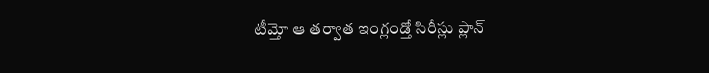టీమ్తో ఆ తర్వాత ఇంగ్లండ్తో సిరీస్లు ప్లాన్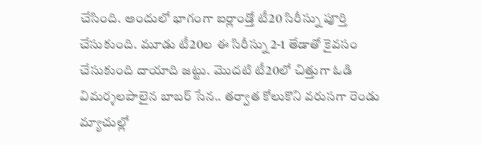చేసింది. అందులో భాగంగా ఐర్లాండ్తో టీ20 సిరీస్ను పూర్తి చేసుకుంది. మూడు టీ20ల ఈ సిరీస్ను 2-1 తేడాతో కైవసం చేసుకుంది దాయాది జట్టు. మొదటి టీ20లో చిత్తుగా ఓడి విమర్శలపాలైన బాబర్ సేన.. తర్వాత కోలుకొని వరుసగా రెండు మ్యాచుల్లో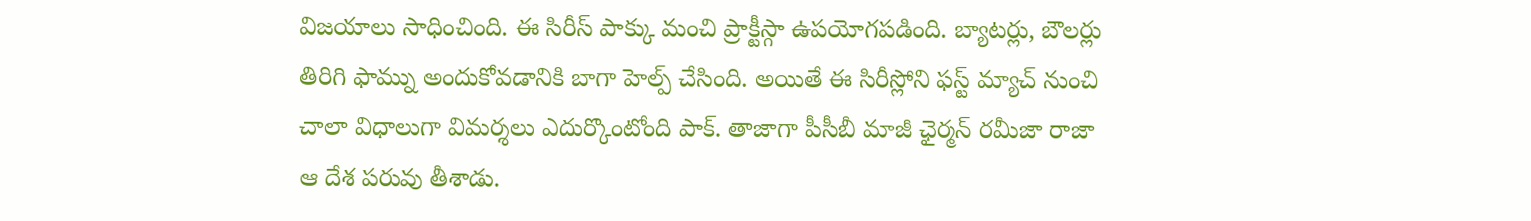విజయాలు సాధించింది. ఈ సిరీస్ పాక్కు మంచి ప్రాక్టీస్గా ఉపయోగపడింది. బ్యాటర్లు, బౌలర్లు తిరిగి ఫామ్ను అందుకోవడానికి బాగా హెల్ప్ చేసింది. అయితే ఈ సిరీస్లోని ఫస్ట్ మ్యాచ్ నుంచి చాలా విధాలుగా విమర్శలు ఎదుర్కొంటోంది పాక్. తాజాగా పీసీబీ మాజీ ఛైర్మన్ రమీజా రాజా ఆ దేశ పరువు తీశాడు.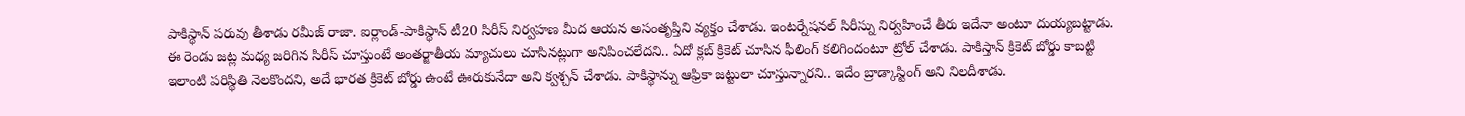పాకిస్థాన్ పరువు తీశాడు రమీజ్ రాజా. ఐర్లాండ్-పాకిస్థాన్ టీ20 సిరీస్ నిర్వహణ మీద ఆయన అసంతృప్తిని వ్యక్తం చేశాడు. ఇంటర్నేషనల్ సిరీస్ను నిర్వహించే తీరు ఇదేనా అంటూ దుయ్యబట్టాడు. ఈ రెండు జట్ల మధ్య జరిగిన సిరీస్ చూస్తుంటే అంతర్జాతీయ మ్యాచులు చూసినట్లుగా అనిపించలేదని.. ఏదో క్లబ్ క్రికెట్ చూసిన ఫీలింగ్ కలిగిందంటూ ట్రోల్ చేశాడు. పాకిస్తాన్ క్రికెట్ బోర్డు కాబట్టి ఇలాంటి పరిస్థితి నెలకొందని, అదే భారత క్రికెట్ బోర్డు ఉంటే ఊరుకునేదా అని క్వశ్చన్ చేశాడు. పాకిస్థాన్ను ఆఫ్రికా జట్టులా చూస్తున్నారని.. ఇదేం బ్రాడ్కాస్టింగ్ అని నిలదీశాడు.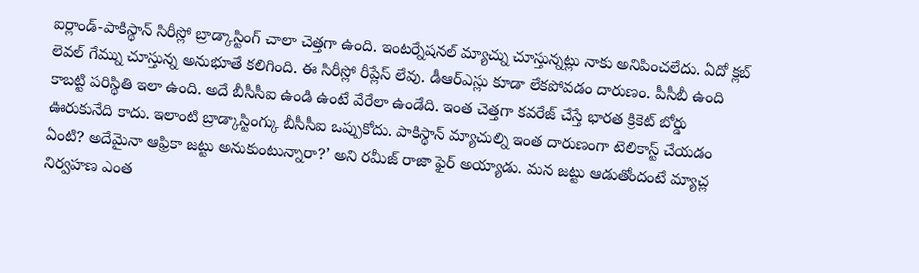ఐర్లాండ్-పాకిస్థాన్ సిరీస్లో బ్రాడ్కాస్టింగ్ చాలా చెత్తగా ఉంది. ఇంటర్నేషనల్ మ్యాచ్ను చూస్తున్నట్లు నాకు అనిపించలేదు. ఏదో క్లబ్ లెవల్ గేమ్ను చూస్తున్న అనుభూతే కలిగింది. ఈ సిరీస్లో రీప్లేస్ లేవు. డీఆర్ఎస్లు కూడా లేకపోవడం దారుణం. పీసీబీ ఉంది కాబట్టి పరిస్థితి ఇలా ఉంది. అదే బీసీసీఐ ఉండి ఉంటే వేరేలా ఉండేది. ఇంత చెత్తగా కవరేజ్ చేస్తే భారత క్రికెట్ బోర్డు ఊరుకునేది కాదు. ఇలాంటి బ్రాడ్కాస్టింగ్కు బీసీసీఐ ఒప్పుకోదు. పాకిస్థాన్ మ్యాచుల్ని ఇంత దారుణంగా టెలికాస్ట్ చేయడం ఏంటి? అదేమైనా ఆఫ్రికా జట్టు అనుకుంటున్నారా?’ అని రమీజ్ రాజా ఫైర్ అయ్యాడు. మన జట్టు ఆడుతోందంటే మ్యాచ్ల నిర్వహణ ఎంత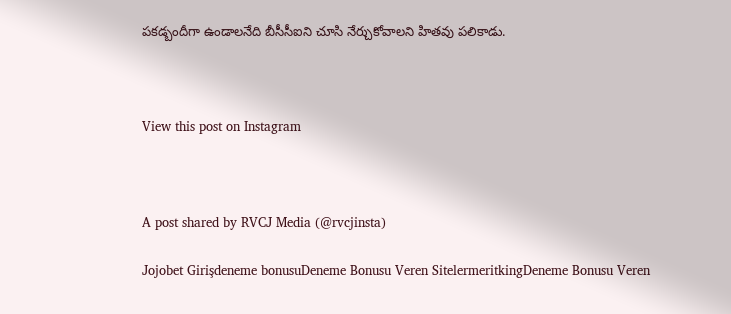పకడ్బందీగా ఉండాలనేది బీసీసీఐని చూసి నేర్చుకోవాలని హితవు పలికాడు.



View this post on Instagram



A post shared by RVCJ Media (@rvcjinsta)

Jojobet Girişdeneme bonusuDeneme Bonusu Veren SitelermeritkingDeneme Bonusu Veren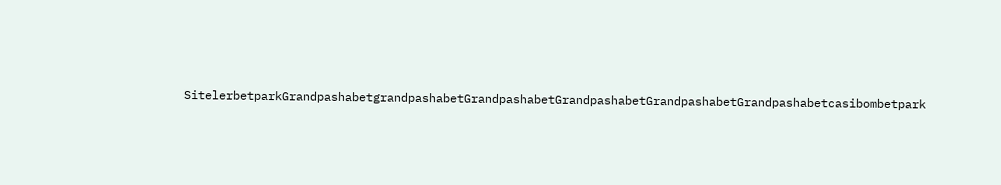SitelerbetparkGrandpashabetgrandpashabetGrandpashabetGrandpashabetGrandpashabetGrandpashabetcasibombetpark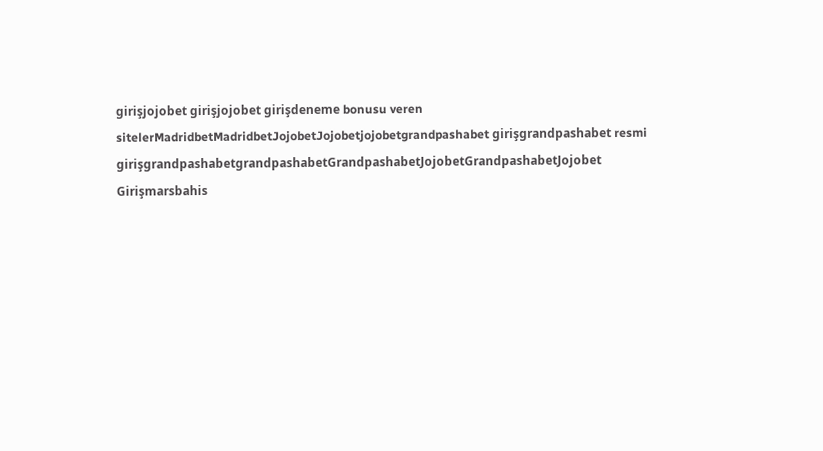girişjojobet girişjojobet girişdeneme bonusu veren sitelerMadridbetMadridbetJojobetJojobetjojobetgrandpashabet girişgrandpashabet resmi girişgrandpashabetgrandpashabetGrandpashabetJojobetGrandpashabetJojobet Girişmarsbahis